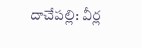దాచేపల్లి: వీర్ల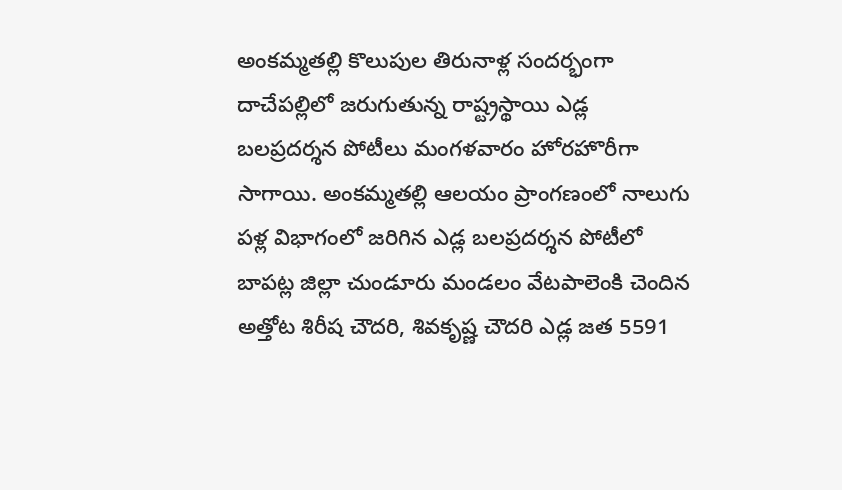అంకమ్మతల్లి కొలుపుల తిరునాళ్ల సందర్భంగా దాచేపల్లిలో జరుగుతున్న రాష్ట్రస్థాయి ఎడ్ల బలప్రదర్శన పోటీలు మంగళవారం హోరహొరీగా సాగాయి. అంకమ్మతల్లి ఆలయం ప్రాంగణంలో నాలుగు పళ్ల విభాగంలో జరిగిన ఎడ్ల బలప్రదర్శన పోటీలో బాపట్ల జిల్లా చుండూరు మండలం వేటపాలెంకి చెందిన అత్తోట శిరీష చౌదరి, శివకృష్ణ చౌదరి ఎడ్ల జత 5591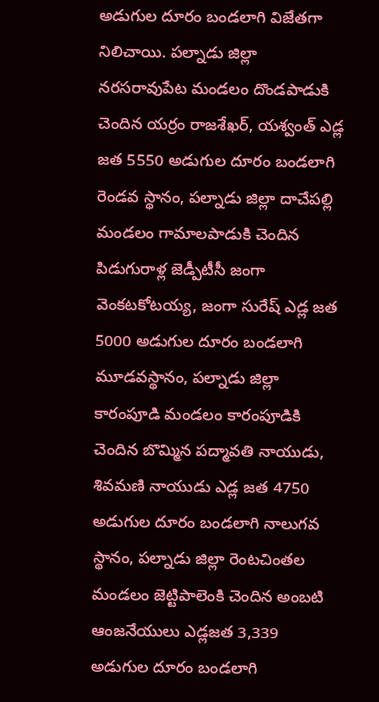అడుగుల దూరం బండలాగి విజేతగా నిలిచాయి. పల్నాడు జిల్లా నరసరావుపేట మండలం దొండపాడుకి చెందిన యర్రం రాజశేఖర్, యశ్వంత్ ఎడ్ల జత 5550 అడుగుల దూరం బండలాగి రెండవ స్థానం, పల్నాడు జిల్లా దాచేపల్లి మండలం గామాలపాడుకి చెందిన పిడుగురాళ్ల జెడ్పీటీసీ జంగా వెంకటకోటయ్య, జంగా సురేష్ ఎడ్ల జత 5000 అడుగుల దూరం బండలాగి మూడవస్థానం, పల్నాడు జిల్లా కారంపూడి మండలం కారంపూడికి చెందిన బొమ్మిన పద్మావతి నాయుడు, శివమణి నాయుడు ఎడ్ల జత 4750 అడుగుల దూరం బండలాగి నాలుగవ స్థానం, పల్నాడు జిల్లా రెంటచింతల మండలం జెట్టిపాలెంకి చెందిన అంబటి ఆంజనేయులు ఎడ్లజత 3,339 అడుగుల దూరం బండలాగి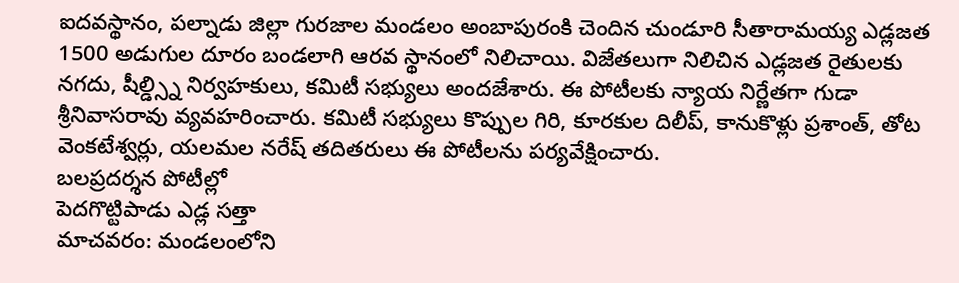ఐదవస్థానం, పల్నాడు జిల్లా గురజాల మండలం అంబాపురంకి చెందిన చుండూరి సీతారామయ్య ఎడ్లజత 1500 అడుగుల దూరం బండలాగి ఆరవ స్థానంలో నిలిచాయి. విజేతలుగా నిలిచిన ఎడ్లజత రైతులకు నగదు, షీల్డ్స్ని నిర్వహకులు, కమిటీ సభ్యులు అందజేశారు. ఈ పోటీలకు న్యాయ నిర్ణేతగా గుడా శ్రీనివాసరావు వ్యవహరించారు. కమిటీ సభ్యులు కొప్పుల గిరి, కూరకుల దిలీప్, కానుకొళ్లు ప్రశాంత్, తోట వెంకటేశ్వర్లు, యలమల నరేష్ తదితరులు ఈ పోటీలను పర్యవేక్షించారు.
బలప్రదర్శన పోటీల్లో
పెదగొట్టిపాడు ఎడ్ల సత్తా
మాచవరం: మండలంలోని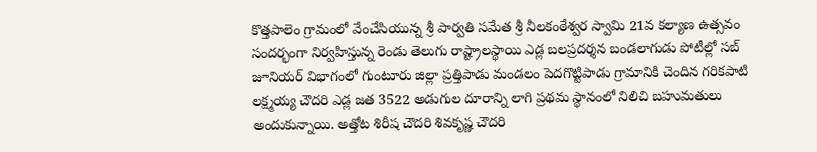కొత్తపాలెం గ్రామంలో వేంచేసియున్న శ్రీ పార్వతి సమేత శ్రీ నీలకంఠేశ్వర స్వామి 21వ కల్యాణ ఉత్సవం సందర్భంగా నిర్వహిస్తున్న రెండు తెలుగు రాష్ట్రాలస్థాయి ఎడ్ల బలప్రదర్శన బండలాగుడు పోటీల్లో సబ్ జూనియర్ విభాగంలో గుంటూరు జిల్లా ప్రత్తిపాడు మండలం పెదగొట్టిపాడు గ్రామానికి చెందిన గరికపాటి లక్ష్మయ్య చౌదరి ఎడ్ల జత 3522 అడుగుల దూరాన్ని లాగి ప్రథమ స్థానంలో నిలిచి బహుమతులు అందుకున్నాయి. అత్తోట శిరీష చౌదరి శివకృష్ణ చౌదరి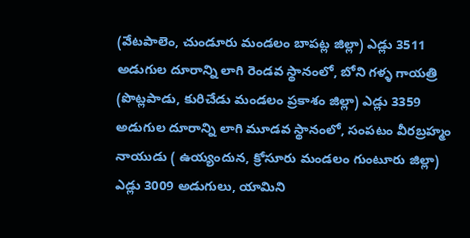(వేటపాలెం, చుండూరు మండలం బాపట్ల జిల్లా) ఎడ్లు 3511 అడుగుల దూరాన్ని లాగి రెండవ స్థానంలో, బోని గళ్ళ గాయత్రి (పొట్లపాడు, కురిచేడు మండలం ప్రకాశం జిల్లా) ఎడ్లు 3359 అడుగుల దూరాన్ని లాగి మూడవ స్థానంలో, సంపటం వీరబ్రహ్మం నాయుడు ( ఉయ్యందున, క్రోసూరు మండలం గుంటూరు జిల్లా) ఎడ్లు 3009 అడుగులు, యామిని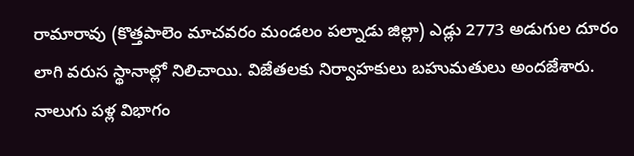రామారావు (కొత్తపాలెం మాచవరం మండలం పల్నాడు జిల్లా) ఎడ్లు 2773 అడుగుల దూరం లాగి వరుస స్థానాల్లో నిలిచాయి. విజేతలకు నిర్వాహకులు బహుమతులు అందజేశారు.
నాలుగు పళ్ల విభాగం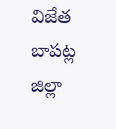విజేత
బాపట్ల జిల్లా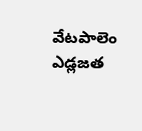వేటపాలెం ఎడ్లజత